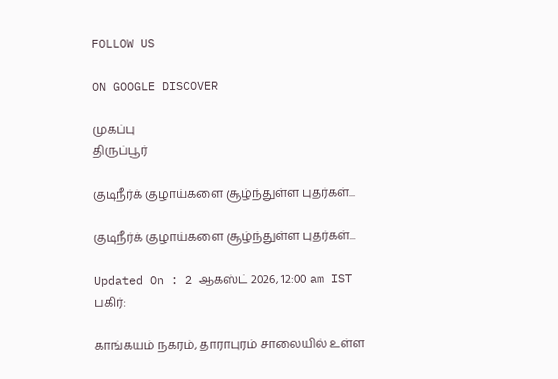FOLLOW US

ON GOOGLE DISCOVER

முகப்பு
திருப்பூர்

குடிநீர்க் குழாய்களை சூழ்ந்துள்ள புதர்கள்...

குடிநீர்க் குழாய்களை சூழ்ந்துள்ள புதர்கள்...

Updated On : 2 ஆகஸ்ட் 2026, 12:00 am IST
பகிர்:

காங்கயம் நகரம், தாராபுரம் சாலையில் உள்ள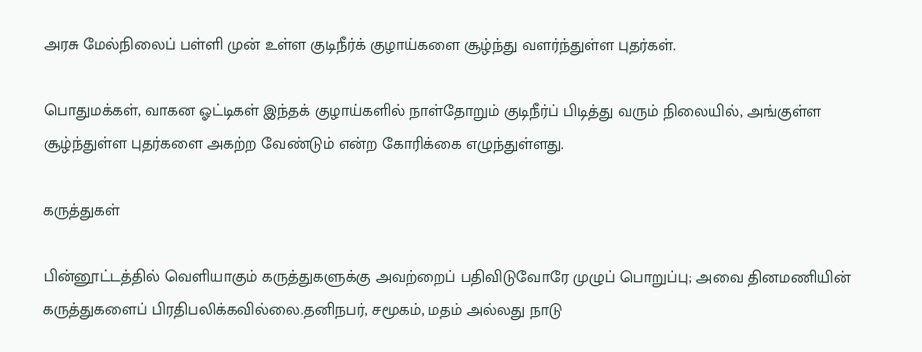அரசு மேல்நிலைப் பள்ளி முன் உள்ள குடிநீர்க் குழாய்களை சூழ்ந்து வளர்ந்துள்ள புதர்கள்.

பொதுமக்கள், வாகன ஓட்டிகள் இந்தக் குழாய்களில் நாள்தோறும் குடிநீர்ப் பிடித்து வரும் நிலையில், அங்குள்ள சூழ்ந்துள்ள புதர்களை அகற்ற வேண்டும் என்ற கோரிக்கை எழுந்துள்ளது.

கருத்துகள்

பின்னூட்டத்தில் வெளியாகும் கருத்துகளுக்கு அவற்றைப் பதிவிடுவோரே முழுப் பொறுப்பு; அவை தினமணியின் கருத்துகளைப் பிரதிபலிக்கவில்லை.தனிநபர், சமூகம், மதம் அல்லது நாடு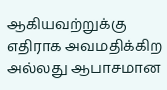ஆகியவற்றுக்கு எதிராக அவமதிக்கிற அல்லது ஆபாசமான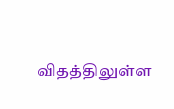விதத்திலுள்ள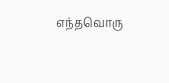எந்தவொரு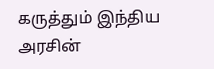கருத்தும் இந்திய அரசின்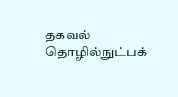தகவல் தொழில்நுட்பக்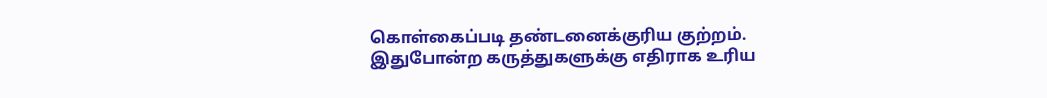கொள்கைப்படி தண்டனைக்குரிய குற்றம். இதுபோன்ற கருத்துகளுக்கு எதிராக உரிய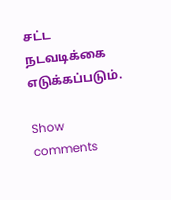சட்ட நடவடிக்கை எடுக்கப்படும்.

Show comments